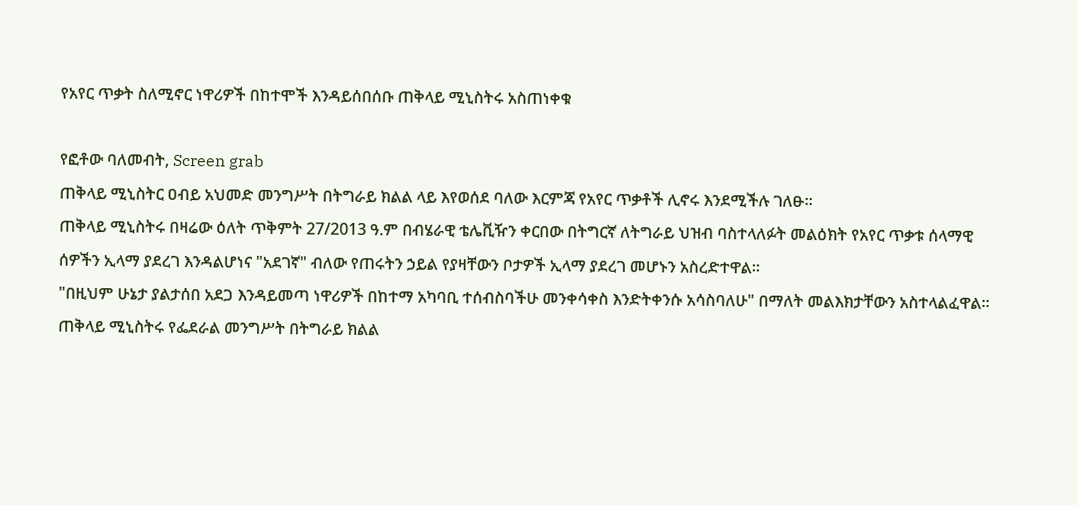የአየር ጥቃት ስለሚኖር ነዋሪዎች በከተሞች እንዳይሰበሰቡ ጠቅላይ ሚኒስትሩ አስጠነቀቁ

የፎቶው ባለመብት, Screen grab
ጠቅላይ ሚኒስትር ዐብይ አህመድ መንግሥት በትግራይ ክልል ላይ እየወሰደ ባለው እርምጃ የአየር ጥቃቶች ሊኖሩ እንደሚችሉ ገለፁ።
ጠቅላይ ሚኒስትሩ በዛሬው ዕለት ጥቅምት 27/2013 ዓ.ም በብሄራዊ ቴሌቪዥን ቀርበው በትግርኛ ለትግራይ ህዝብ ባስተላለፉት መልዕክት የአየር ጥቃቱ ሰላማዊ ሰዎችን ኢላማ ያደረገ እንዳልሆነና "አደገኛ" ብለው የጠሩትን ኃይል የያዛቸውን ቦታዎች ኢላማ ያደረገ መሆኑን አስረድተዋል።
"በዚህም ሁኔታ ያልታሰበ አደጋ እንዳይመጣ ነዋሪዎች በከተማ አካባቢ ተሰብስባችሁ መንቀሳቀስ እንድትቀንሱ አሳስባለሁ" በማለት መልእክታቸውን አስተላልፈዋል።
ጠቅላይ ሚኒስትሩ የፌደራል መንግሥት በትግራይ ክልል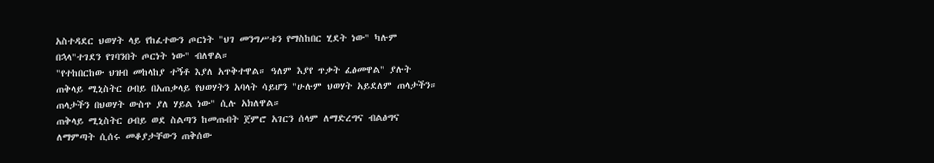አስተዳደር ህወሃት ላይ የከፈተውን ጦርነት "ህገ መንግሥቱን የማስከበር ሂደት ነው" ካሉም በኋላ"ተገደን የገባንበት ጦርነት ነው" ብለዋል።
"የተከበርከው ህዝብ መከላከያ ተኝቶ እያለ አጥቅተዋል። ዓለም እያየ ጥቃት ፈፅመዋል" ያሉት ጠቅላይ ሚኒስትር ዐብይ በአጠቃላይ የህወሃትን አባላት ሳይሆን "ሁሉም ህወሃት አይደለም ጠላታችን። ጠላታችን በህወሃት ውስጥ ያለ ሃይል ነው" ሲሉ አክለዋል።
ጠቅላይ ሚኒስትር ዐብይ ወደ ስልጣን ከመጡበት ጀምሮ አገርን ሰላም ለማድረግና ብልፅግና ለማምጣት ሲሰሩ መቆያታቸውን ጠቅሰው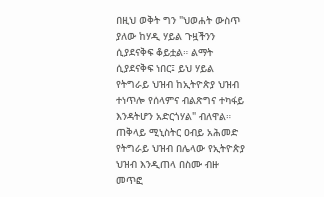በዚህ ወቅት ግን "ህወሐት ውስጥ ያለው ከሃዲ ሃይል ጉዟችንን ሲያደናቅፍ ቆይቷል። ልማት ሲያደናቅፍ ነበር፤ ይህ ሃይል የትግራይ ህዝብ ከኢትዮጵያ ህዝብ ተነጥሎ የሰላምና ብልጽግና ተካፋይ እንዳትሆን አድርጎሃል" ብለዋል።
ጠቅላይ ሚኒስትር ዐብይ አሕመድ የትግራይ ህዝብ በሌላው የኢትዮጵያ ህዝብ እንዲጠላ በስሙ ብዙ መጥፎ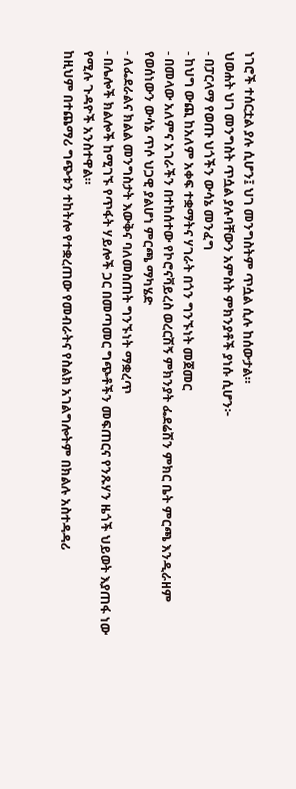ነገሮች ተሰርቷል ያሉ ሲሆን፤ ህገ መንግስትም ጥሷል ሲሉ ከሰውታል።
ህወሐት ህገ መንግስት ጥሷል ያሉባቸውን አምስት ምክንያቶች ያነሱ ሲሆን፦
- በፓርላማ የወጡ ህጎችን ውሳኔ መንፈግ
- ከህግ ውጪ ከአለም አቀፍ ተቋማትና ሃገራት በጎን ግንኙነት መጀመር
- በመላው አለምና አገራችን በተከሰተው የኮሮናቫይረስ ወረርሽኝ ምክንያት ፌደሬሽን ምክር ቤት ምርጫ እንዲራዘም የወሰነውን ውሳኔ ጥሶ ህጋዊ ያልሆነ ምርጫ ማካሄድ
- ለፌደራልና ክልል መንግስታት እውቅና ባለመስጠት ግንኙነት ማቋረጥ
- በሌሎች ክልሎች ከሚገኙ የጥፋት ሃይሎች ጋር በመጣመር ግጭቶችን መፍጠርና የንጹሃን ዜጎች ህይወት እያጠፋ ነው የሚሉ ጉዳዮች አንስተዋል።
ከዚህም በተጨማሪ ግጭቱን ተከትሎ የተቋረጠው የመብራትና የስልክ አገልግሎትም በክልሉ አስተዳዳሪ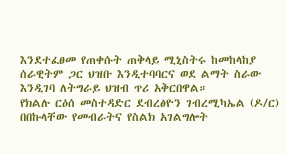እንደተፈፀመ የጠቀሱት ጠቅላይ ሚኒስትሩ ከመከላከያ ሰራዊትም ጋር ህዝቡ እንዲተባባርና ወደ ልማት ስራው እንዲገባ ለትግራይ ህዝብ ጥሪ አቅርበዋል።
የክልሉ ርዕሰ መስተዳድር ደብረፅዮን ገብረሚካኤል (ዶ/ር) በበኩላቸው የመብራትና የስልክ አገልግሎት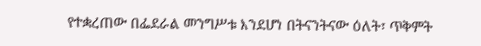የተቋረጠው በፌደራል መንግሥቱ እንደሆነ በትናንትናው ዕለት፣ ጥቅምት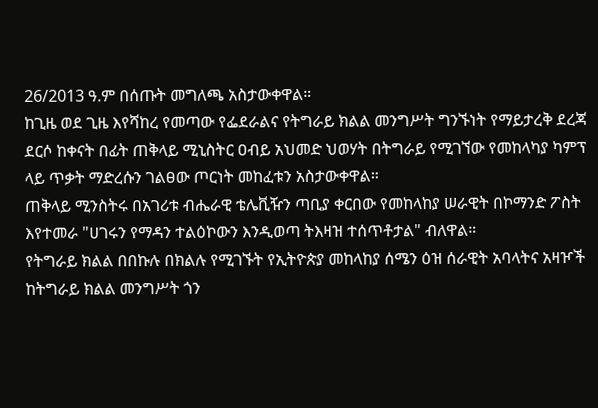26/2013 ዓ.ም በሰጡት መግለጫ አስታውቀዋል።
ከጊዜ ወደ ጊዜ እየሻከረ የመጣው የፌደራልና የትግራይ ክልል መንግሥት ግንኙነት የማይታረቅ ደረጃ ደርሶ ከቀናት በፊት ጠቅላይ ሚኒስትር ዐብይ አህመድ ህወሃት በትግራይ የሚገኘው የመከላካያ ካምፕ ላይ ጥቃት ማድረሱን ገልፀው ጦርነት መከፈቱን አስታውቀዋል።
ጠቅላይ ሚንስትሩ በአገሪቱ ብሔራዊ ቴሌቪዥን ጣቢያ ቀርበው የመከላከያ ሠራዊት በኮማንድ ፖስት እየተመራ "ሀገሩን የማዳን ተልዕኮውን እንዲወጣ ትእዛዝ ተሰጥቶታል" ብለዋል።
የትግራይ ክልል በበኩሉ በክልሉ የሚገኙት የኢትዮጵያ መከላከያ ሰሜን ዕዝ ሰራዊት አባላትና አዛዦች ከትግራይ ክልል መንግሥት ጎን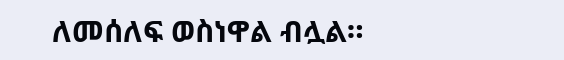ለመሰለፍ ወስነዋል ብሏል።